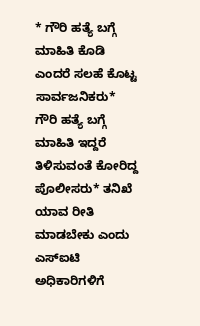* ಗೌರಿ ಹತ್ಯೆ ಬಗ್ಗೆ ಮಾಹಿತಿ ಕೊಡಿ ಎಂದರೆ ಸಲಹೆ ಕೊಟ್ಟ ಸಾರ್ವಜನಿಕರು* ಗೌರಿ ಹತ್ಯೆ ಬಗ್ಗೆ ಮಾಹಿತಿ ಇದ್ದರೆ ತಿಳಿಸುವಂತೆ ಕೋರಿದ್ದ ಪೊಲೀಸರು* ತನಿಖೆ ಯಾವ ರೀತಿ ಮಾಡಬೇಕು ಎಂದು ಎಸ್ಐಟಿ ಅಧಿಕಾರಿಗಳಿಗೆ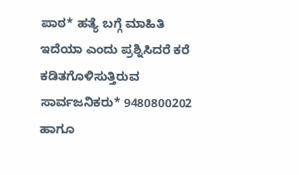ಪಾಠ* ಹತ್ಯೆ ಬಗ್ಗೆ ಮಾಹಿತಿ ಇದೆಯಾ ಎಂದು ಪ್ರಶ್ನಿಸಿದರೆ ಕರೆ ಕಡಿತಗೊಳಿಸುತ್ತಿರುವ ಸಾರ್ವಜನಿಕರು* 9480800202 ಹಾಗೂ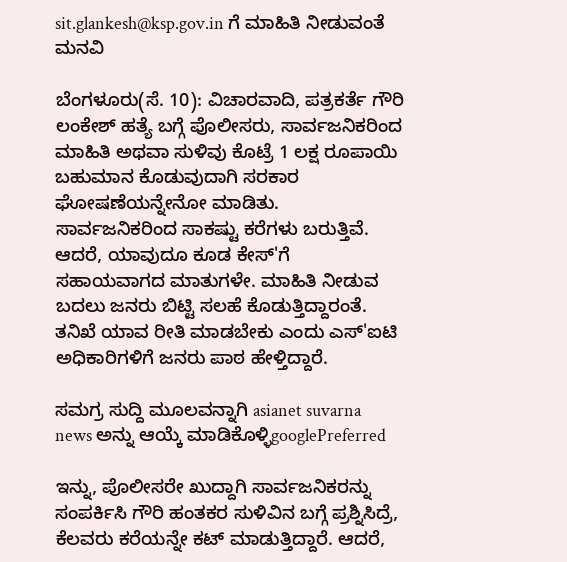sit.glankesh@ksp.gov.in ಗೆ ಮಾಹಿತಿ ನೀಡುವಂತೆ ಮನವಿ

ಬೆಂಗಳೂರು(ಸೆ. 10): ವಿಚಾರವಾದಿ, ಪತ್ರಕರ್ತೆ ಗೌರಿ ಲಂಕೇಶ್ ಹತ್ಯೆ ಬಗ್ಗೆ ಪೊಲೀಸರು, ಸಾರ್ವಜನಿಕರಿಂದ ಮಾಹಿತಿ ಅಥವಾ ಸುಳಿವು ಕೊಟ್ರೆ 1 ಲಕ್ಷ ರೂಪಾಯಿ ಬಹುಮಾನ ಕೊಡುವುದಾಗಿ ಸರಕಾರ ಘೋಷಣೆಯನ್ನೇನೋ ಮಾಡಿತು. ಸಾರ್ವಜನಿಕರಿಂದ ಸಾಕಷ್ಟು ಕರೆಗಳು ಬರುತ್ತಿವೆ. ಆದರೆ, ಯಾವುದೂ ಕೂಡ ಕೇಸ್'ಗೆ ಸಹಾಯವಾಗದ ಮಾತುಗಳೇ. ಮಾಹಿತಿ ನೀಡುವ ಬದಲು ಜನರು ಬಿಟ್ಟಿ ಸಲಹೆ ಕೊಡುತ್ತಿದ್ದಾರಂತೆ. ತನಿಖೆ ಯಾವ ರೀತಿ ಮಾಡಬೇಕು ಎಂದು ಎಸ್'ಐಟಿ ಅಧಿಕಾರಿಗಳಿಗೆ ಜನರು ಪಾಠ ಹೇಳ್ತಿದ್ದಾರೆ.

ಸಮಗ್ರ ಸುದ್ದಿ ಮೂಲವನ್ನಾಗಿ asianet suvarna news ಅನ್ನು ಆಯ್ಕೆ ಮಾಡಿಕೊಳ್ಳಿgooglePreferred

ಇನ್ನು, ಪೊಲೀಸರೇ ಖುದ್ದಾಗಿ ಸಾರ್ವಜನಿಕರನ್ನು ಸಂಪರ್ಕಿಸಿ ಗೌರಿ ಹಂತಕರ ಸುಳಿವಿನ ಬಗ್ಗೆ ಪ್ರಶ್ನಿಸಿದ್ರೆ, ಕೆಲವರು ಕರೆಯನ್ನೇ ಕಟ್ ಮಾಡುತ್ತಿದ್ದಾರೆ. ಆದರೆ,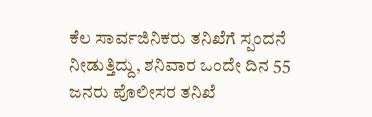ಕೆಲ ಸಾರ್ವಜಿನಿಕರು ತನಿಖೆಗೆ ಸ್ಪಂದನೆ ನೀಡುತ್ತಿದ್ದು, ಶನಿವಾರ ಒಂದೇ ದಿನ 55 ಜನರು ಪೊಲೀಸರ ತನಿಖೆ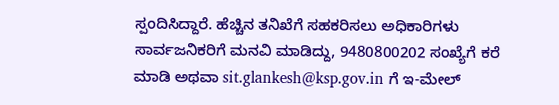ಸ್ಪಂದಿಸಿದ್ದಾರೆ. ಹೆಚ್ಚಿನ ತನಿಖೆಗೆ ಸಹಕರಿಸಲು ಅಧಿಕಾರಿಗಳು ಸಾರ್ವಜನಿಕರಿಗೆ ಮನವಿ ಮಾಡಿದ್ದು, 9480800202 ಸಂಖ್ಯೆಗೆ ಕರೆ ಮಾಡಿ ಅಥವಾ sit.glankesh@ksp.gov.in ಗೆ ಇ-ಮೇಲ್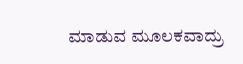ಮಾಡುವ ಮೂಲಕವಾದ್ರು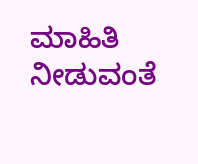ಮಾಹಿತಿ ನೀಡುವಂತೆ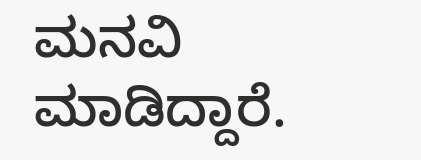ಮನವಿ ಮಾಡಿದ್ದಾರೆ.